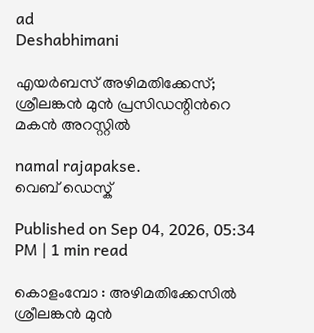ad
Deshabhimani

എയർബസ് അഴിമതിക്കേസ്; ശ്രീലങ്കൻ മുൻ പ്രസിഡന്റിന്‍റെ മകന്‍ അറസ്റ്റിൽ

namal rajapakse.
വെബ് ഡെസ്ക്

Published on Sep 04, 2026, 05:34 PM | 1 min read

കൊളംമ്പോ : അഴിമതിക്കേസിൽ ശ്രീലങ്കൻ മുൻ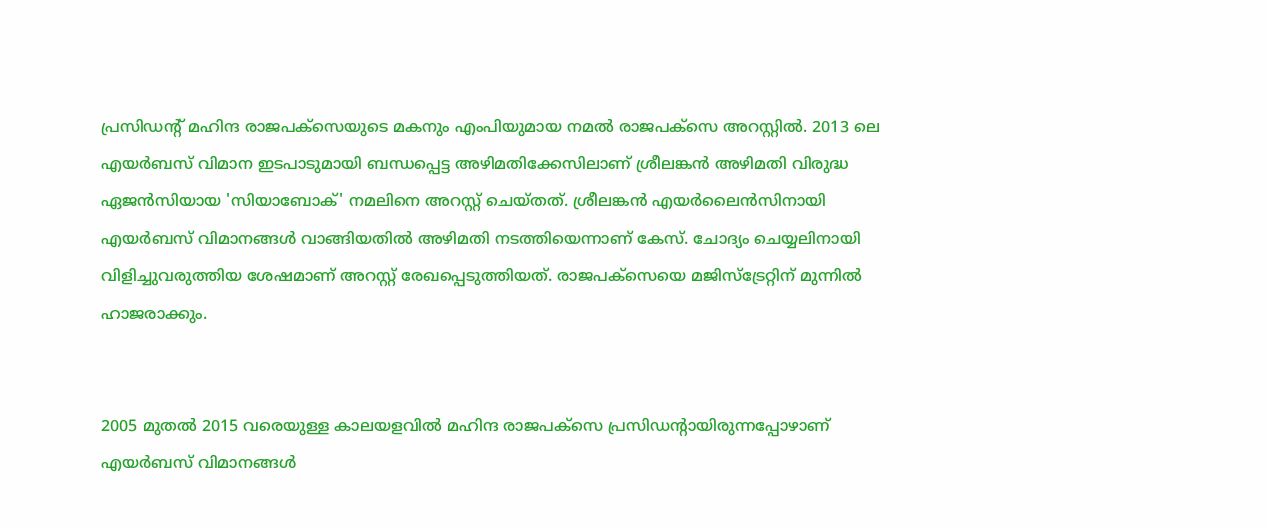പ്രസിഡന്റ് മഹിന്ദ രാജപക്സെയുടെ മകനും എംപിയുമായ നമൽ രാജപക്സെ അറസ്റ്റിൽ. 2013 ലെ എയർബസ് വിമാന ഇടപാടുമായി ബന്ധപ്പെട്ട അഴിമതിക്കേസിലാണ് ശ്രീലങ്കൻ അഴിമതി വിരുദ്ധ ഏജൻസിയായ 'സിയാബോക്' നമലിനെ അറസ്റ്റ് ചെയ്തത്. ശ്രീലങ്കൻ എയർലൈൻസിനായി എയർബസ് വിമാനങ്ങൾ വാങ്ങിയതിൽ അഴിമതി നടത്തിയെന്നാണ് കേസ്. ചോദ്യം ചെയ്യലിനായി വിളിച്ചുവരുത്തിയ ശേഷമാണ് അറസ്റ്റ് രേഖപ്പെടുത്തിയത്. രാജപക്സെയെ മജിസ്‌ട്രേറ്റിന് മുന്നിൽ ഹാജരാക്കും.


2005 മുതൽ 2015 വരെയുള്ള കാലയളവിൽ മഹിന്ദ രാജപക്സെ പ്രസിഡന്റായിരുന്നപ്പോഴാണ് എയർബസ് വിമാനങ്ങൾ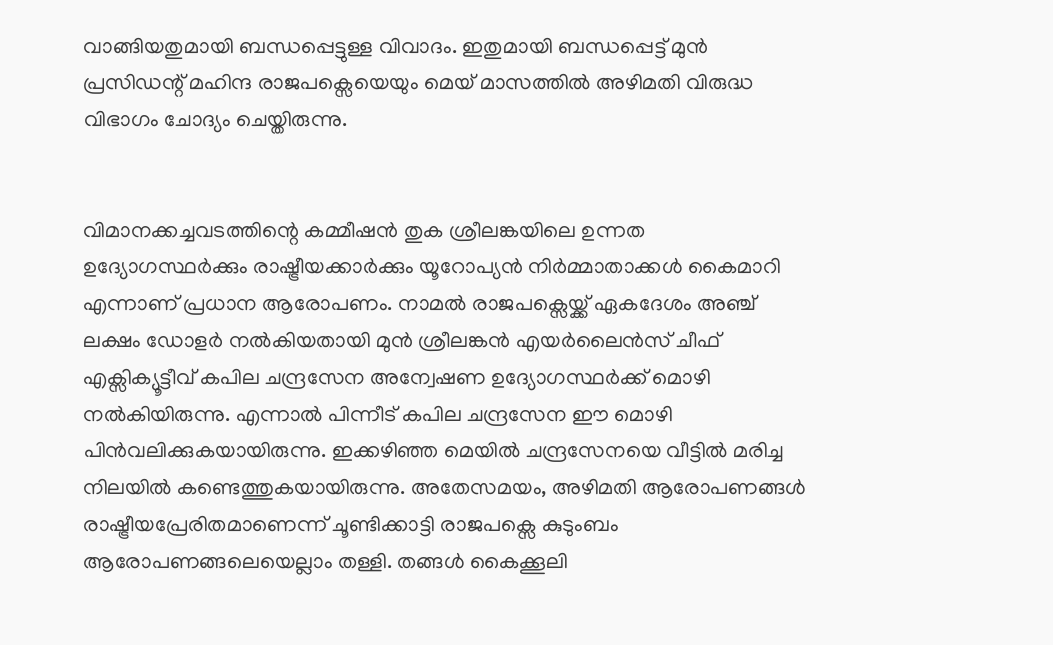വാങ്ങിയതുമായി ബന്ധപ്പെട്ടുള്ള വിവാദം. ഇതുമായി ബന്ധപ്പെട്ട് മുൻ പ്രസിഡന്റ് മഹിന്ദ രാജപക്സെയെയും മെയ് മാസത്തിൽ അഴിമതി വിരുദ്ധ വിഭാഗം ചോദ്യം ചെയ്തിരുന്നു.


വിമാനക്കച്ചവടത്തിന്റെ കമ്മീഷൻ തുക ശ്രീലങ്കയിലെ ഉന്നത ഉദ്യോഗസ്ഥർക്കും രാഷ്ട്രീയക്കാർക്കും യൂറോപ്യൻ നിർമ്മാതാക്കൾ കൈമാറി എന്നാണ് പ്രധാന ആരോപണം. നാമൽ രാജപക്സെയ്ക്ക് ഏകദേശം അഞ്ച് ലക്ഷം ഡോളർ നൽകിയതായി മുൻ ശ്രീലങ്കൻ എയർലൈൻസ് ചീഫ് എക്സിക്യൂട്ടീവ് കപില ചന്ദ്രസേന അന്വേഷണ ഉദ്യോഗസ്ഥർക്ക് മൊഴി നൽകിയിരുന്നു. എന്നാൽ പിന്നീട് കപില ചന്ദ്രസേന ഈ മൊഴി പിൻവലിക്കുകയായിരുന്നു. ഇക്കഴിഞ്ഞ മെയിൽ ചന്ദ്രസേനയെ വീട്ടിൽ മരിച്ച നിലയിൽ കണ്ടെത്തുകയായിരുന്നു. അതേസമയം, അഴിമതി ആരോപണങ്ങൾ രാഷ്ട്രീയപ്രേരിതമാണെന്ന് ചൂണ്ടിക്കാട്ടി രാജപക്സെ കുടുംബം ആരോപണങ്ങലെയെല്ലാം തള്ളി. തങ്ങൾ കൈക്കൂലി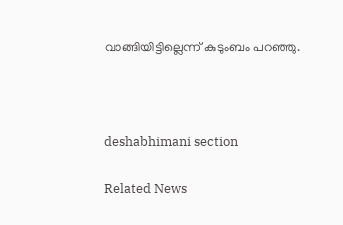വാങ്ങിയിട്ടില്ലെന്ന് കുടുംബം പറഞ്ഞു.



deshabhimani section

Related News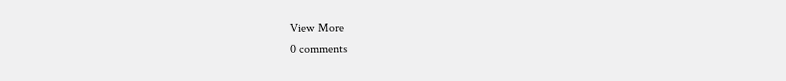View More
0 comments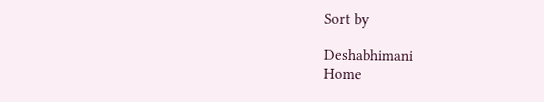Sort by

Deshabhimani
Home